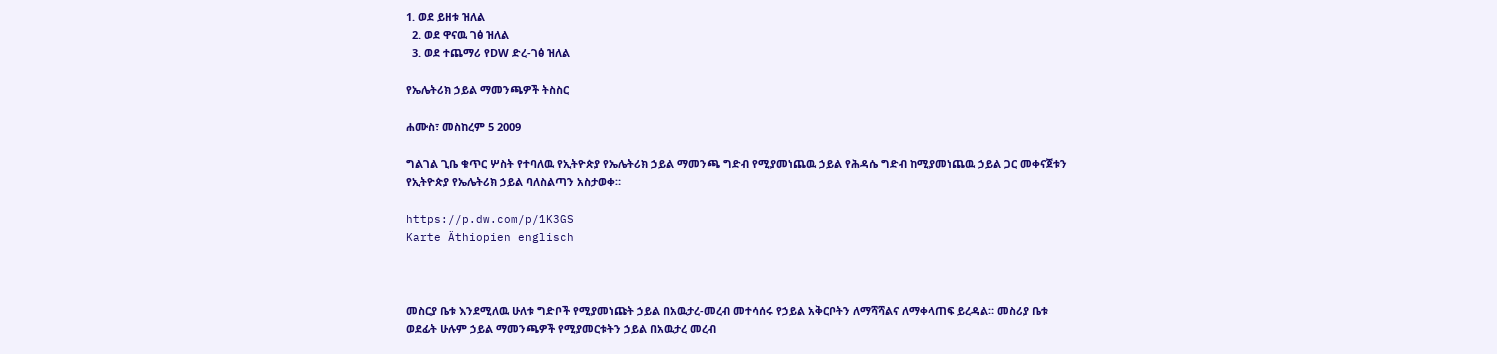1. ወደ ይዘቱ ዝለል
  2. ወደ ዋናዉ ገፅ ዝለል
  3. ወደ ተጨማሪ የDW ድረ-ገፅ ዝለል

የኤሌትሪክ ኃይል ማመንጫዎች ትስስር

ሐሙስ፣ መስከረም 5 2009

ግልገል ጊቤ ቁጥር ሦስት የተባለዉ የኢትዮጵያ የኤሌትሪክ ኃይል ማመንጫ ግድብ የሚያመነጨዉ ኃይል የሕዳሴ ግድብ ከሚያመነጨዉ ኃይል ጋር መቀናጀቱን የኢትዮጵያ የኤሌትሪክ ኃይል ባለስልጣን አስታወቀ።

https://p.dw.com/p/1K3GS
Karte Äthiopien englisch



መስርያ ቤቱ እንደሚለዉ ሁለቱ ግድቦች የሚያመነጩት ኃይል በአዉታረ-መረብ መተሳሰሩ የኃይል አቅርቦትን ለማሻሻልና ለማቀላጠፍ ይረዳል። መስሪያ ቤቱ ወደፊት ሁሉም ኃይል ማመንጫዎች የሚያመርቱትን ኃይል በአዉታረ መረብ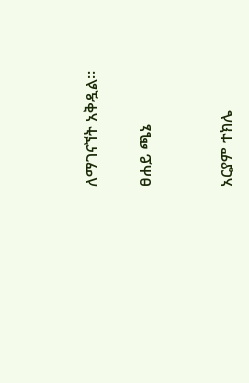ለማገናኘት አቅዷል።

ፀሐይ ጫኔ


አርያም ተክሌ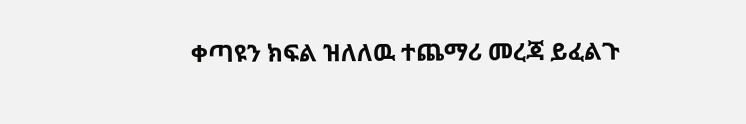ቀጣዩን ክፍል ዝለለዉ ተጨማሪ መረጃ ይፈልጉ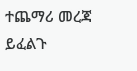ተጨማሪ መረጃ ይፈልጉ